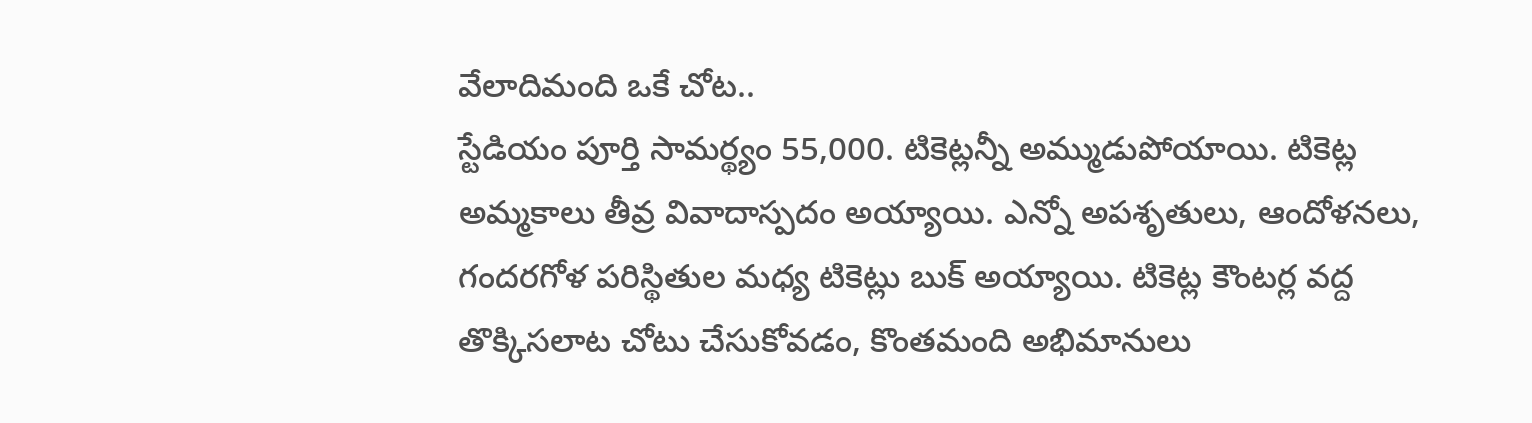వేలాదిమంది ఒకే చోట..
స్టేడియం పూర్తి సామర్థ్యం 55,000. టికెట్లన్నీ అమ్ముడుపోయాయి. టికెట్ల అమ్మకాలు తీవ్ర వివాదాస్పదం అయ్యాయి. ఎన్నో అపశృతులు, ఆందోళనలు, గందరగోళ పరిస్థితుల మధ్య టికెట్లు బుక్ అయ్యాయి. టికెట్ల కౌంటర్ల వద్ద తొక్కిసలాట చోటు చేసుకోవడం, కొంతమంది అభిమానులు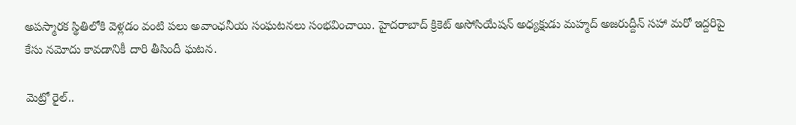అపస్మారక స్థితిలోకి వెళ్లడం వంటి పలు అవాంఛనీయ సంఘటనలు సంభవించాయి. హైదరాబాద్ క్రికెట్ అసోసియేషన్ అధ్యక్షుడు మహ్మద్ అజరుద్దీన్ సహా మరో ఇద్దరిపై కేసు నమోదు కావడానికీ దారి తీసిందీ ఘటన.

మెట్రో రైల్..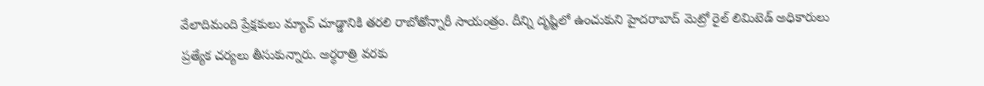వేలాదిమంది ప్రేక్షకులు మ్యాచ్ చూడ్డానికి తరలి రాబోతోన్నారీ సాయంత్రం. దీన్ని దృష్టిలో ఉంచుకుని హైదరాబాద్ మెట్రో రైల్ లిమిటెడ్ అధికారులు ప్రత్యేక చర్యలు తీసుకున్నారు. అర్ధరాత్రి వరకు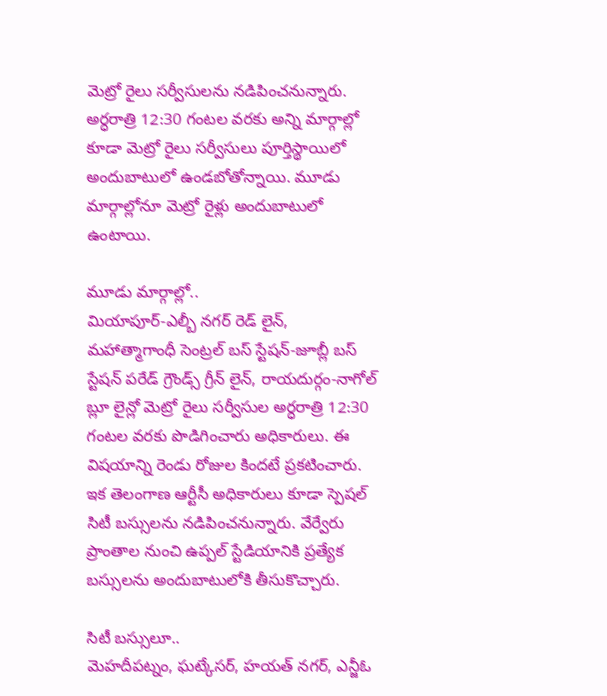మెట్రో రైలు సర్వీసులను నడిపించనున్నారు. అర్ధరాత్రి 12:30 గంటల వరకు అన్ని మార్గాల్లో కూడా మెట్రో రైలు సర్వీసులు పూర్తిస్థాయిలో అందుబాటులో ఉండబోతోన్నాయి. మూడు మార్గాల్లోనూ మెట్రో రైళ్లు అందుబాటులో ఉంటాయి.

మూడు మార్గాల్లో..
మియాపూర్-ఎల్బీ నగర్ రెడ్ లైన్, మహాత్మాగాంధీ సెంట్రల్ బస్ స్టేషన్-జూబ్లీ బస్ స్టేషన్ పరేడ్ గ్రౌండ్స్ గ్రీన్ లైన్, రాయదుర్గం-నాగోల్ బ్లూ లైన్లో మెట్రో రైలు సర్వీసుల అర్ధరాత్రి 12:30 గంటల వరకు పొడిగించారు అధికారులు. ఈ విషయాన్ని రెండు రోజుల కిందటే ప్రకటించారు. ఇక తెలంగాణ ఆర్టీసీ అధికారులు కూడా స్పెషల్ సిటీ బస్సులను నడిపించనున్నారు. వేర్వేరు ప్రాంతాల నుంచి ఉప్పల్ స్టేడియానికి ప్రత్యేక బస్సులను అందుబాటులోకి తీసుకొచ్చారు.

సిటీ బస్సులూ..
మెహదీపట్నం, ఘట్కేసర్, హయత్ నగర్, ఎన్జీఓ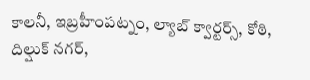కాలనీ, ఇబ్రహీంపట్నం, ల్యాబ్ క్వార్టర్స్, కోఠి, దిల్షుక్ నగర్,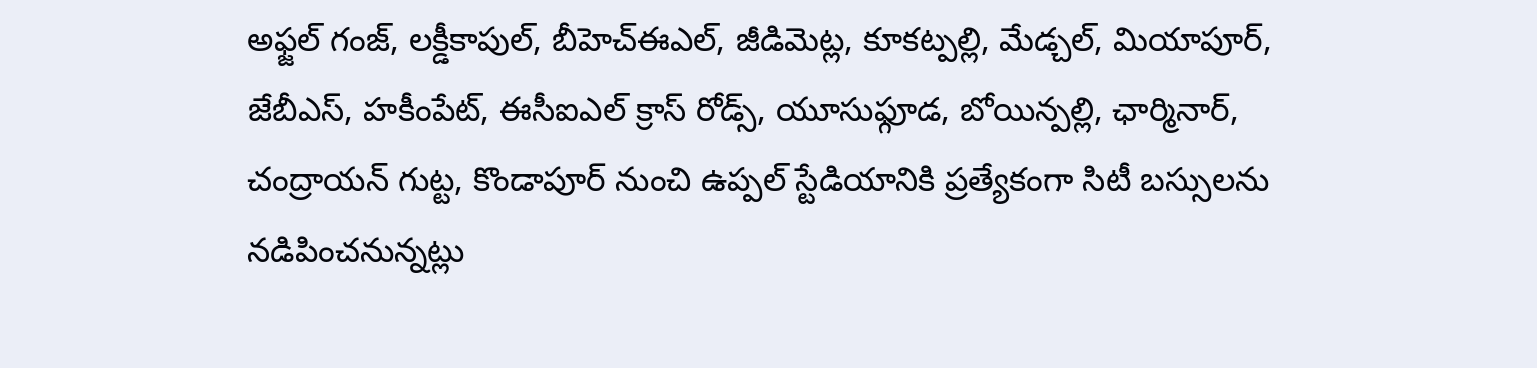అఫ్జల్ గంజ్, లక్డీకాపుల్, బీహెచ్ఈఎల్, జీడిమెట్ల, కూకట్పల్లి, మేడ్చల్, మియాపూర్, జేబీఎస్, హకీంపేట్, ఈసీఐఎల్ క్రాస్ రోడ్స్, యూసుఫ్గూడ, బోయిన్పల్లి, ఛార్మినార్, చంద్రాయన్ గుట్ట, కొండాపూర్ నుంచి ఉప్పల్ స్టేడియానికి ప్రత్యేకంగా సిటీ బస్సులను నడిపించనున్నట్లు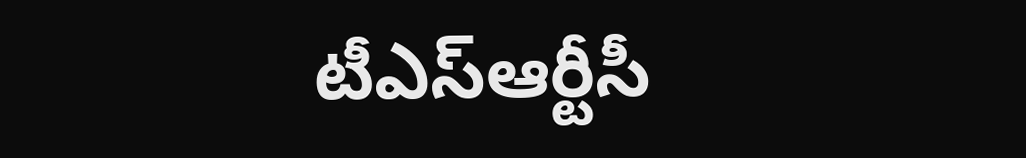టీఎస్ఆర్టీసీ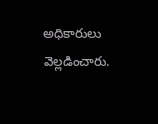అధికారులు వెల్లడించారు.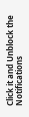Click it and Unblock the Notifications